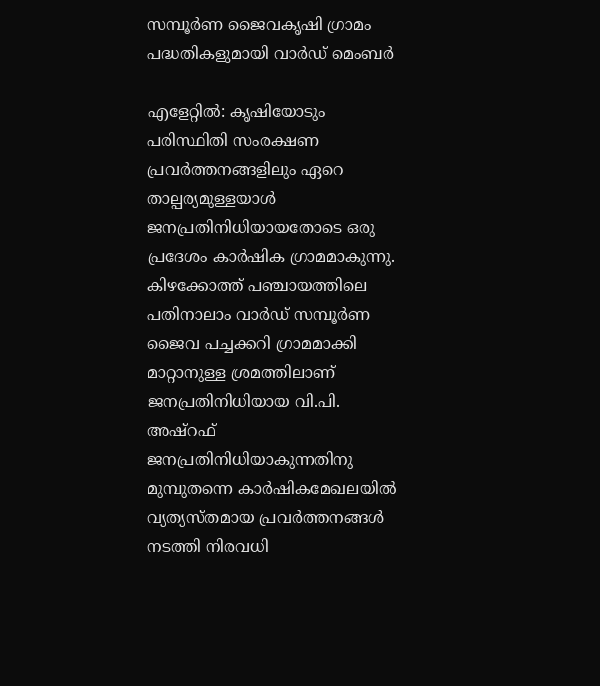സമ്പൂർണ ജൈവകൃഷി ഗ്രാമം പദ്ധതികളുമായി വാർഡ് മെംബർ

എളേറ്റിൽ: കൃഷിയോടും പരിസ്ഥിതി സംരക്ഷണ പ്രവർത്തനങ്ങളിലും ഏറെ താല്പര്യമുള്ളയാൾ ജനപ്രതിനിധിയായതോടെ ഒരു പ്രദേശം കാർഷിക ഗ്രാമമാകുന്നു. കിഴക്കോത്ത് പഞ്ചായത്തിലെ പതിനാലാം വാർഡ് സമ്പൂർണ ജൈവ പച്ചക്കറി ഗ്രാമമാക്കി മാറ്റാനുള്ള ശ്രമത്തിലാണ് ജനപ്രതിനിധിയായ വി.പി. അഷ്‌റഫ് ജനപ്രതിനിധിയാകുന്നതിനു മുമ്പുതന്നെ കാർഷികമേഖലയിൽ വ്യത്യസ്തമായ പ്രവർത്തനങ്ങൾ നടത്തി നിരവധി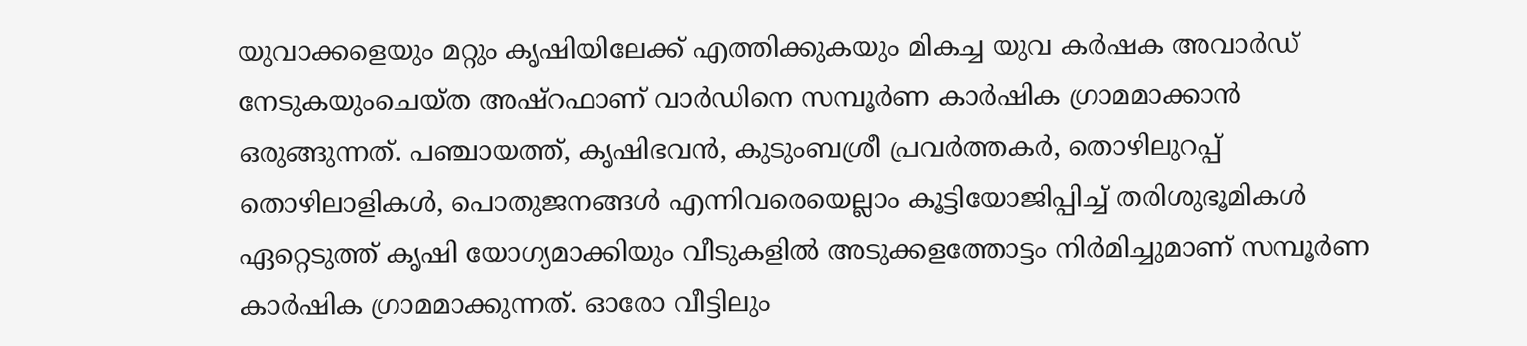യുവാക്കളെയും മറ്റും കൃഷിയിലേക്ക് എത്തിക്കുകയും മികച്ച യുവ കർഷക അവാർഡ് നേടുകയുംചെയ്ത അഷ്‌റഫാണ് വാർഡിനെ സമ്പൂർണ കാർഷിക ഗ്രാമമാക്കാൻ ഒരുങ്ങുന്നത്. പഞ്ചായത്ത്, കൃഷിഭവൻ, കുടുംബശ്രീ പ്രവർത്തകർ, തൊഴിലുറപ്പ് തൊഴിലാളികൾ, പൊതുജനങ്ങൾ എന്നിവരെയെല്ലാം കൂട്ടിയോജിപ്പിച്ച് തരിശുഭൂമികൾ ഏറ്റെടുത്ത് കൃഷി യോഗ്യമാക്കിയും വീടുകളിൽ അടുക്കളത്തോട്ടം നിർമിച്ചുമാണ് സമ്പൂർണ കാർഷിക ഗ്രാമമാക്കുന്നത്. ഓരോ വീട്ടിലും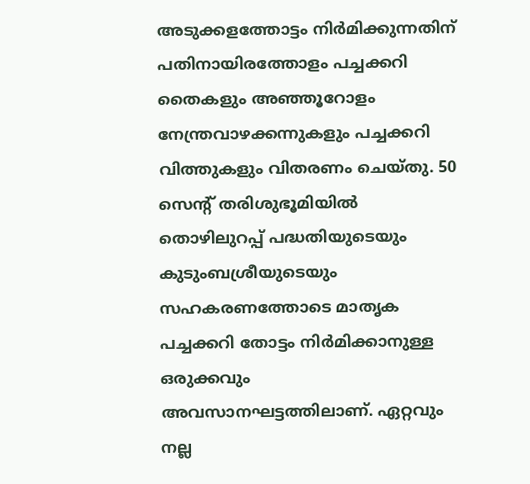അടുക്കളത്തോട്ടം നിർമിക്കുന്നതിന് പതിനായിരത്തോളം പച്ചക്കറി തൈകളും അഞ്ഞൂറോളം നേന്ത്രവാഴക്കന്നുകളും പച്ചക്കറി വിത്തുകളും വിതരണം ചെയ്തു. 50 സെന്റ് തരിശുഭൂമിയിൽ തൊഴിലുറപ്പ് പദ്ധതിയുടെയും കുടുംബശ്രീയുടെയും സഹകരണത്തോടെ മാതൃക പച്ചക്കറി തോട്ടം നിർമിക്കാനുള്ള ഒരുക്കവും അവസാനഘട്ടത്തിലാണ്. ഏറ്റവും നല്ല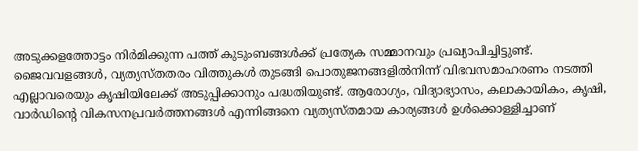അടുക്കളത്തോട്ടം നിർമിക്കുന്ന പത്ത് കുടുംബങ്ങൾക്ക് പ്രത്യേക സമ്മാനവും പ്രഖ്യാപിച്ചിട്ടുണ്ട്. ജൈവവളങ്ങൾ, വ്യത്യസ്തതരം വിത്തുകൾ തുടങ്ങി പൊതുജനങ്ങളിൽനിന്ന് വിഭവസമാഹരണം നടത്തി എല്ലാവരെയും കൃഷിയിലേക്ക് അടുപ്പിക്കാനും പദ്ധതിയുണ്ട്. ആരോഗ്യം, വിദ്യാഭ്യാസം, കലാകായികം, കൃഷി, വാർഡിന്റെ വികസനപ്രവർത്തനങ്ങൾ എന്നിങ്ങനെ വ്യത്യസ്തമായ കാര്യങ്ങൾ ഉൾക്കൊള്ളിച്ചാണ്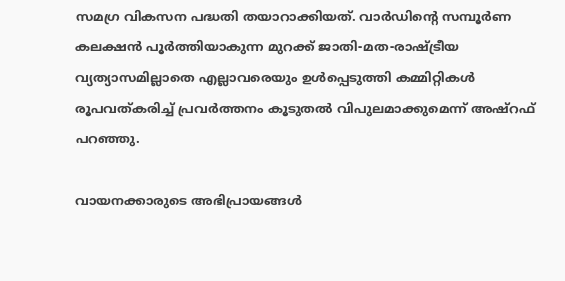സമഗ്ര വികസന പദ്ധതി തയാറാക്കിയത്. വാർഡിന്റെ സമ്പൂർണ കലക്ഷൻ പൂർത്തിയാകുന്ന മുറക്ക് ജാതി-മത-രാഷ്ട്രീയ വ്യത്യാസമില്ലാതെ എല്ലാവരെയും ഉൾപ്പെടുത്തി കമ്മിറ്റികൾ രൂപവത്കരിച്ച് പ്രവർത്തനം കൂടുതൽ വിപുലമാക്കുമെന്ന് അഷ്റഫ് പറഞ്ഞു.

വായനക്കാരുടെ അഭിപ്രായങ്ങള്‍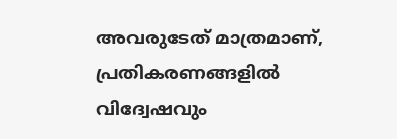അവരുടേത് മാത്രമാണ്, പ്രതികരണങ്ങളിൽ വിദ്വേഷവും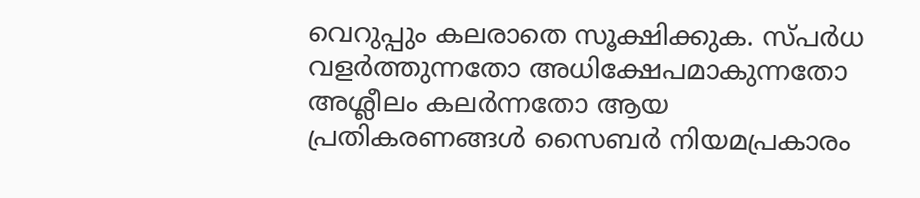വെറുപ്പും കലരാതെ സൂക്ഷിക്കുക. സ്പർധ വളർത്തുന്നതോ അധിക്ഷേപമാകുന്നതോ അശ്ലീലം കലർന്നതോ ആയ പ്രതികരണങ്ങൾ സൈബർ നിയമപ്രകാരം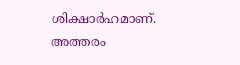ശിക്ഷാർഹമാണ്. അത്തരം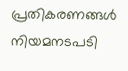പ്രതികരണങ്ങൾ നിയമനടപടി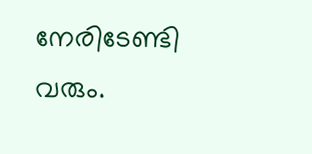നേരിടേണ്ടി വരും.